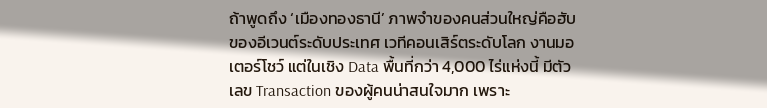ถ้าพูดถึง ‘เมืองทองธานี’ ภาพจำของคนส่วนใหญ่คือฮับของอีเวนต์ระดับประเทศ เวทีคอนเสิร์ตระดับโลก งานมอเตอร์โชว์ แต่ในเชิง Data พื้นที่กว่า 4,000 ไร่แห่งนี้ มีตัวเลข Transaction ของผู้คนน่าสนใจมาก เพราะ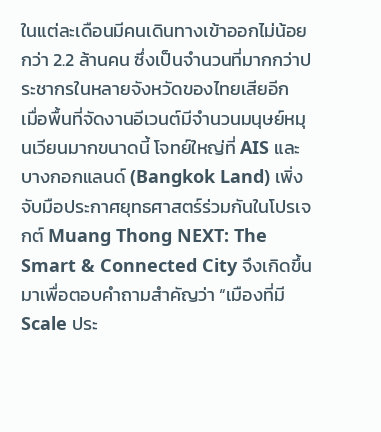ในแต่ละเดือนมีคนเดินทางเข้าออกไม่น้อยกว่า 2.2 ล้านคน ซึ่งเป็นจำนวนที่มากกว่าประชากรในหลายจังหวัดของไทยเสียอีก
เมื่อพื้นที่จัดงานอีเวนต์มีจำนวนมนุษย์หมุนเวียนมากขนาดนี้ โจทย์ใหญ่ที่ AIS และ บางกอกแลนด์ (Bangkok Land) เพิ่งจับมือประกาศยุทธศาสตร์ร่วมกันในโปรเจกต์ Muang Thong NEXT: The Smart & Connected City จึงเกิดขึ้นมาเพื่อตอบคำถามสำคัญว่า “เมืองที่มี Scale ประ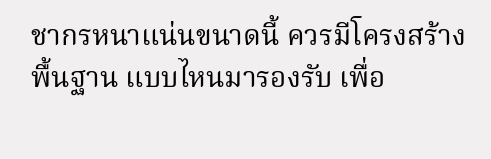ชากรหนาแน่นขนาดนี้ ควรมีโครงสร้างพื้นฐาน แบบไหนมารองรับ เพื่อ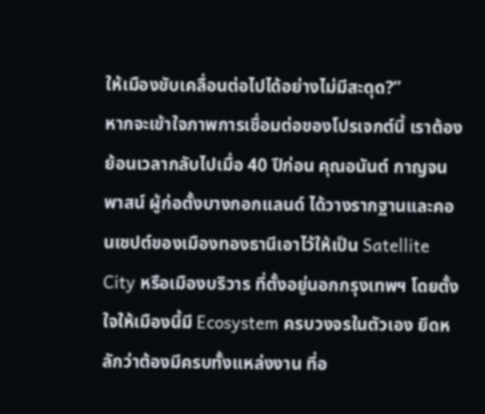ให้เมืองขับเคลื่อนต่อไปได้อย่างไม่มีสะดุด?”
หากจะเข้าใจภาพการเชื่อมต่อของโปรเจกต์นี้ เราต้องย้อนเวลากลับไปเมื่อ 40 ปีก่อน คุณอนันต์ กาญจนพาสน์ ผู้ก่อตั้งบางกอกแลนด์ ได้วางรากฐานและคอนเซปต์ของเมืองทองธานีเอาไว้ให้เป็น Satellite City หรือเมืองบริวาร ที่ตั้งอยู่นอกกรุงเทพฯ โดยตั้งใจให้เมืองนี้มี Ecosystem ครบวงจรในตัวเอง ยึดหลักว่าต้องมีครบทั้งแหล่งงาน ที่อ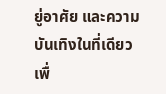ยู่อาศัย และความบันเทิงในที่เดียว เพื่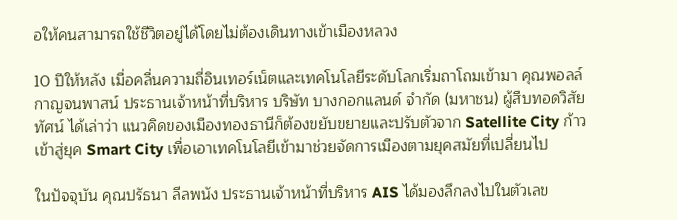อให้คนสามารถใช้ชีวิตอยู่ได้โดยไม่ต้องเดินทางเข้าเมืองหลวง

10 ปีให้หลัง เมื่อคลื่นความถี่อินเทอร์เน็ตและเทคโนโลยีระดับโลกเริ่มถาโถมเข้ามา คุณพอลล์ กาญจนพาสน์ ประธานเจ้าหน้าที่บริหาร บริษัท บางกอกแลนด์ จำกัด (มหาชน) ผู้สืบทอดวิสัยทัศน์ ได้เล่าว่า แนวคิดของเมืองทองธานีก็ต้องขยับขยายและปรับตัวจาก Satellite City ก้าวเข้าสู่ยุค Smart City เพื่อเอาเทคโนโลยีเข้ามาช่วยจัดการเมืองตามยุคสมัยที่เปลี่ยนไป

ในปัจจุบัน คุณปรัธนา ลีลพนัง ประธานเจ้าหน้าที่บริหาร AIS ได้มองลึกลงไปในตัวเลข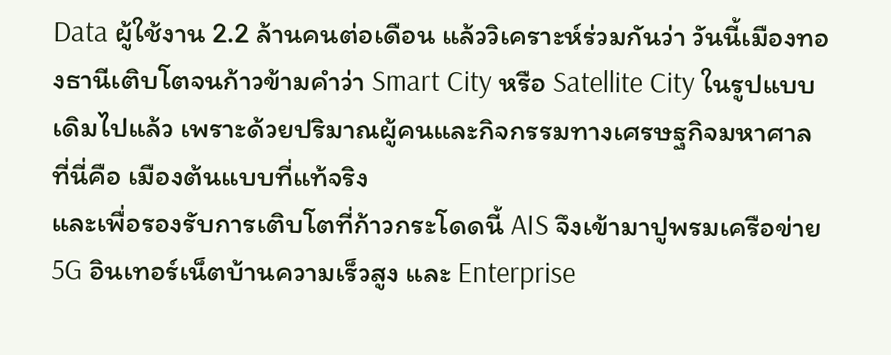Data ผู้ใช้งาน 2.2 ล้านคนต่อเดือน แล้ววิเคราะห์ร่วมกันว่า วันนี้เมืองทองธานีเติบโตจนก้าวข้ามคำว่า Smart City หรือ Satellite City ในรูปแบบเดิมไปแล้ว เพราะด้วยปริมาณผู้คนและกิจกรรมทางเศรษฐกิจมหาศาล ที่นี่คือ เมืองต้นแบบที่แท้จริง
และเพื่อรองรับการเติบโตที่ก้าวกระโดดนี้ AIS จึงเข้ามาปูพรมเครือข่าย 5G อินเทอร์เน็ตบ้านความเร็วสูง และ Enterprise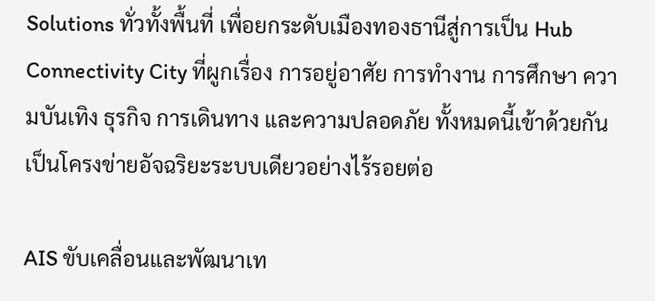Solutions ทั่วทั้งพื้นที่ เพื่อยกระดับเมืองทองธานีสู่การเป็น Hub Connectivity City ที่ผูกเรื่อง การอยู่อาศัย การทำงาน การศึกษา ความบันเทิง ธุรกิจ การเดินทาง และความปลอดภัย ทั้งหมดนี้เข้าด้วยกันเป็นโครงข่ายอัจฉริยะระบบเดียวอย่างไร้รอยต่อ

AIS ขับเคลื่อนและพัฒนาเท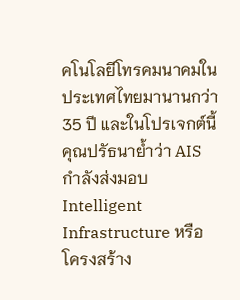คโนโลยีโทรคมนาคมในประเทศไทยมานานกว่า 35 ปี และในโปรเจกต์นี้ คุณปรัธนาย้ำว่า AIS กำลังส่งมอบ Intelligent Infrastructure หรือโครงสร้าง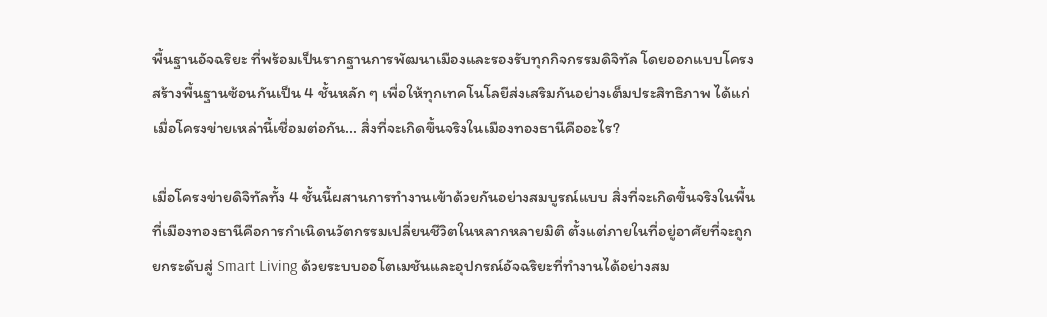พื้นฐานอัจฉริยะ ที่พร้อมเป็นรากฐานการพัฒนาเมืองและรองรับทุกกิจกรรมดิจิทัล โดยออกแบบโครงสร้างพื้นฐานซ้อนกันเป็น 4 ชั้นหลัก ๆ เพื่อให้ทุกเทคโนโลยีส่งเสริมกันอย่างเต็มประสิทธิภาพ ได้แก่
เมื่อโครงข่ายเหล่านี้เชื่อมต่อกัน... สิ่งที่จะเกิดขึ้นจริงในเมืองทองธานีคืออะไร?

เมื่อโครงข่ายดิจิทัลทั้ง 4 ชั้นนี้ผสานการทำงานเข้าด้วยกันอย่างสมบูรณ์แบบ สิ่งที่จะเกิดขึ้นจริงในพื้นที่เมืองทองธานีคือการกำเนิดนวัตกรรมเปลี่ยนชีวิตในหลากหลายมิติ ตั้งแต่ภายในที่อยู่อาศัยที่จะถูกยกระดับสู่ Smart Living ด้วยระบบออโตเมชันและอุปกรณ์อัจฉริยะที่ทำงานได้อย่างสม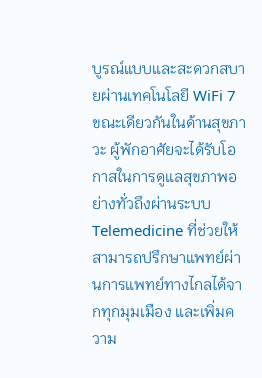บูรณ์แบบและสะดวกสบายผ่านเทคโนโลยี WiFi 7
ขณะเดียวกันในด้านสุขภาวะ ผู้พักอาศัยจะได้รับโอกาสในการดูแลสุขภาพอย่างทั่วถึงผ่านระบบ Telemedicine ที่ช่วยให้สามารถปรึกษาแพทย์ผ่านการแพทย์ทางไกลได้จากทุกมุมเมือง และเพิ่มความ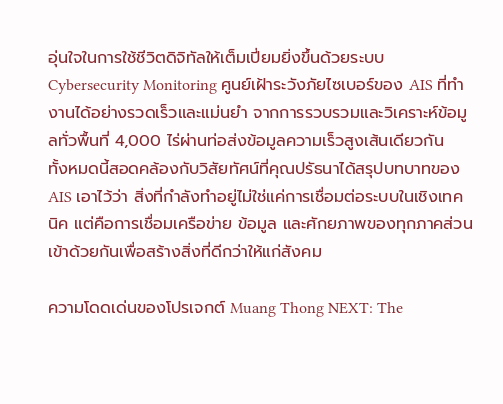อุ่นใจในการใช้ชีวิตดิจิทัลให้เต็มเปี่ยมยิ่งขึ้นด้วยระบบ Cybersecurity Monitoring ศูนย์เฝ้าระวังภัยไซเบอร์ของ AIS ที่ทำงานได้อย่างรวดเร็วและแม่นยำ จากการรวบรวมและวิเคราะห์ข้อมูลทั่วพื้นที่ 4,000 ไร่ผ่านท่อส่งข้อมูลความเร็วสูงเส้นเดียวกัน
ทั้งหมดนี้สอดคล้องกับวิสัยทัศน์ที่คุณปรัธนาได้สรุปบทบาทของ AIS เอาไว้ว่า สิ่งที่กำลังทำอยู่ไม่ใช่แค่การเชื่อมต่อระบบในเชิงเทคนิค แต่คือการเชื่อมเครือข่าย ข้อมูล และศักยภาพของทุกภาคส่วนเข้าด้วยกันเพื่อสร้างสิ่งที่ดีกว่าให้แก่สังคม

ความโดดเด่นของโปรเจกต์ Muang Thong NEXT: The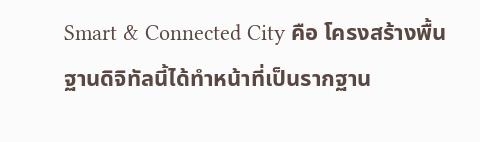Smart & Connected City คือ โครงสร้างพื้นฐานดิจิทัลนี้ได้ทำหน้าที่เป็นรากฐาน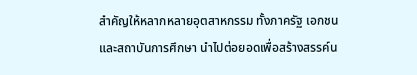สำคัญให้หลากหลายอุตสาหกรรม ทั้งภาครัฐ เอกชน และสถาบันการศึกษา นำไปต่อยอดเพื่อสร้างสรรค์น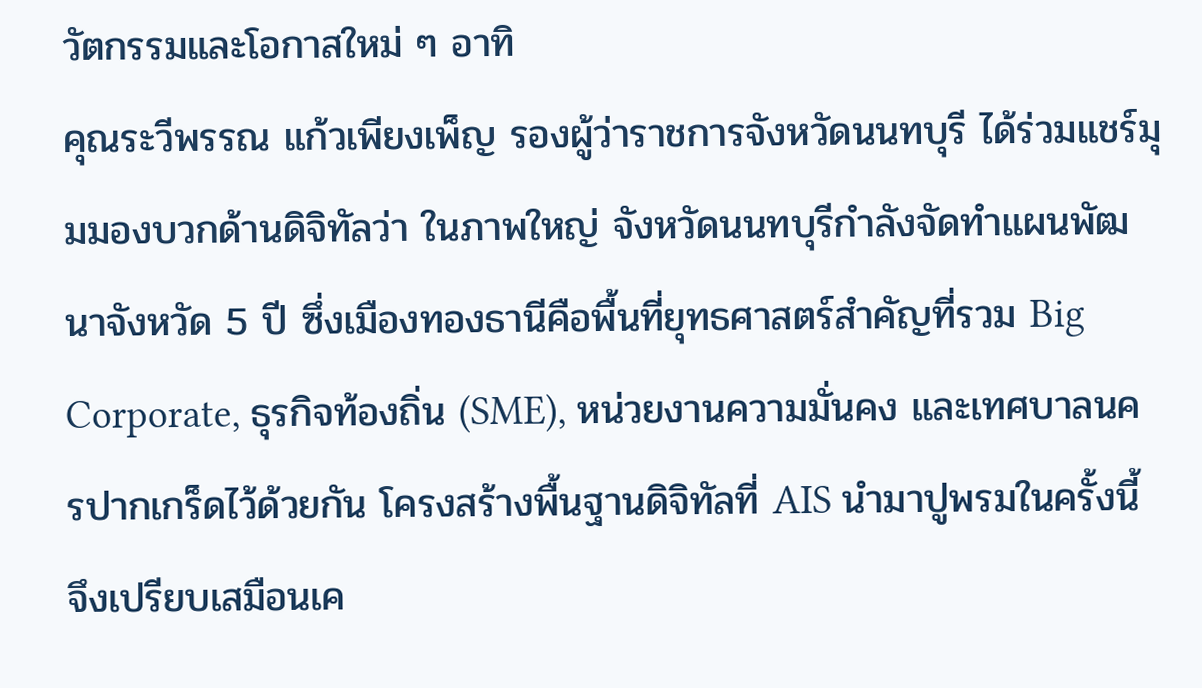วัตกรรมและโอกาสใหม่ ๆ อาทิ
คุณระวีพรรณ แก้วเพียงเพ็ญ รองผู้ว่าราชการจังหวัดนนทบุรี ได้ร่วมแชร์มุมมองบวกด้านดิจิทัลว่า ในภาพใหญ่ จังหวัดนนทบุรีกำลังจัดทำแผนพัฒนาจังหวัด 5 ปี ซึ่งเมืองทองธานีคือพื้นที่ยุทธศาสตร์สำคัญที่รวม Big Corporate, ธุรกิจท้องถิ่น (SME), หน่วยงานความมั่นคง และเทศบาลนครปากเกร็ดไว้ด้วยกัน โครงสร้างพื้นฐานดิจิทัลที่ AIS นำมาปูพรมในครั้งนี้ จึงเปรียบเสมือนเค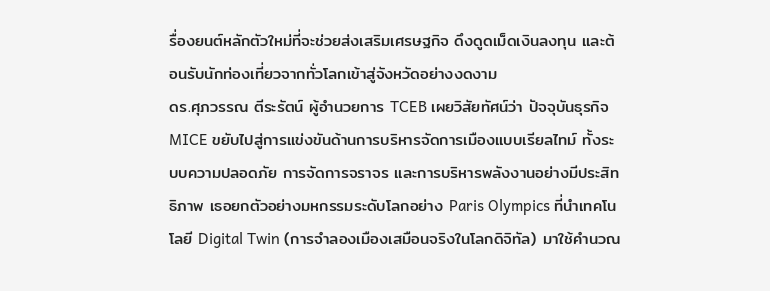รื่องยนต์หลักตัวใหม่ที่จะช่วยส่งเสริมเศรษฐกิจ ดึงดูดเม็ดเงินลงทุน และต้อนรับนักท่องเที่ยวจากทั่วโลกเข้าสู่จังหวัดอย่างงดงาม
ดร.ศุภวรรณ ตีระรัตน์ ผู้อำนวยการ TCEB เผยวิสัยทัศน์ว่า ปัจจุบันธุรกิจ MICE ขยับไปสู่การแข่งขันด้านการบริหารจัดการเมืองแบบเรียลไทม์ ทั้งระบบความปลอดภัย การจัดการจราจร และการบริหารพลังงานอย่างมีประสิทธิภาพ เธอยกตัวอย่างมหกรรมระดับโลกอย่าง Paris Olympics ที่นำเทคโนโลยี Digital Twin (การจำลองเมืองเสมือนจริงในโลกดิจิทัล) มาใช้คำนวณ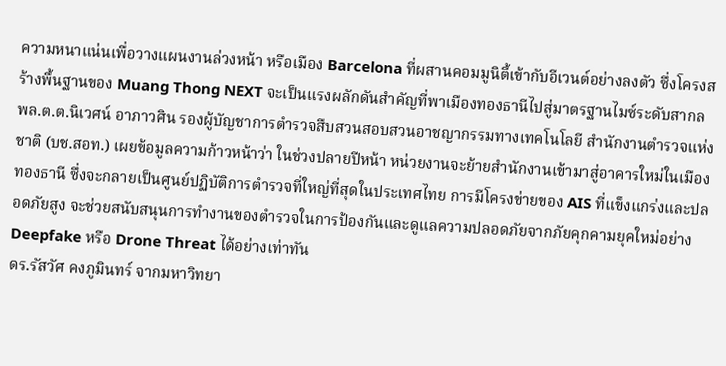ความหนาแน่นเพื่อวางแผนงานล่วงหน้า หรือเมือง Barcelona ที่ผสานคอมมูนิตี้เข้ากับอีเวนต์อย่างลงตัว ซึ่งโครงสร้างพื้นฐานของ Muang Thong NEXT จะเป็นแรงผลักดันสำคัญที่พาเมืองทองธานีไปสู่มาตรฐานไมซ์ระดับสากล
พล.ต.ต.นิเวศน์ อาภาวศิน รองผู้บัญชาการตำรวจสืบสวนสอบสวนอาชญากรรมทางเทคโนโลยี สำนักงานตำรวจแห่งชาติ (บช.สอท.) เผยข้อมูลความก้าวหน้าว่า ในช่วงปลายปีหน้า หน่วยงานจะย้ายสำนักงานเข้ามาสู่อาคารใหม่ในเมืองทองธานี ซึ่งจะกลายเป็นศูนย์ปฏิบัติการตำรวจที่ใหญ่ที่สุดในประเทศไทย การมีโครงข่ายของ AIS ที่แข็งแกร่งและปลอดภัยสูง จะช่วยสนับสนุนการทำงานของตำรวจในการป้องกันและดูแลความปลอดภัยจากภัยคุกคามยุคใหม่อย่าง Deepfake หรือ Drone Threat ได้อย่างเท่าทัน
ดร.รัสวัศ คงภูมินทร์ จากมหาวิทยา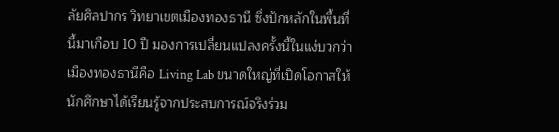ลัยศิลปากร วิทยาเขตเมืองทองธานี ซึ่งปักหลักในพื้นที่นี้มาเกือบ 10 ปี มองการเปลี่ยนแปลงครั้งนี้ในแง่บวกว่า เมืองทองธานีคือ Living Lab ขนาดใหญ่ที่เปิดโอกาสให้นักศึกษาได้เรียนรู้จากประสบการณ์จริงร่วม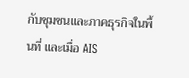กับชุมชนและภาคธุรกิจในพื้นที่ และเมื่อ AIS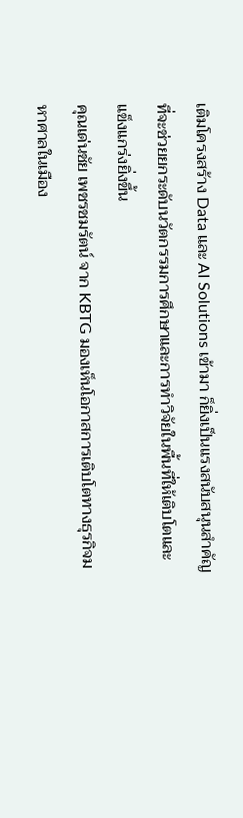เติมโครงสร้าง Data และ AI Solutions เข้ามา ก็ยิ่งเป็นแรงสนับสนุนสำคัญที่จะช่วยยกระดับนวัตกรรมการศึกษาและการทำวิจัยในพื้นที่ให้เติบโตและแข็งแกร่งยิ่งขึ้น
คุณเด่นชัย เพชรชมรัตน์ จาก KBTG มองเห็นโอกาสการเติบโตทางธุรกิจมหาศาลในเมือง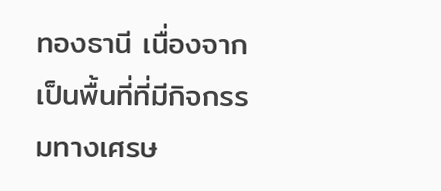ทองธานี เนื่องจากเป็นพื้นที่ที่มีกิจกรรมทางเศรษ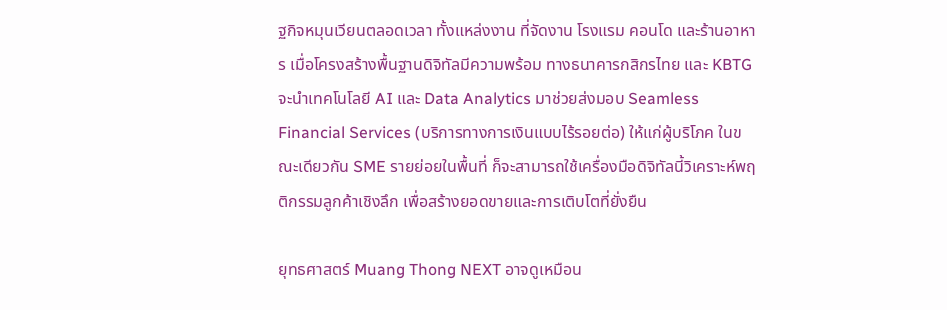ฐกิจหมุนเวียนตลอดเวลา ทั้งแหล่งงาน ที่จัดงาน โรงแรม คอนโด และร้านอาหาร เมื่อโครงสร้างพื้นฐานดิจิทัลมีความพร้อม ทางธนาคารกสิกรไทย และ KBTG จะนำเทคโนโลยี AI และ Data Analytics มาช่วยส่งมอบ Seamless Financial Services (บริการทางการเงินแบบไร้รอยต่อ) ให้แก่ผู้บริโภค ในขณะเดียวกัน SME รายย่อยในพื้นที่ ก็จะสามารถใช้เครื่องมือดิจิทัลนี้วิเคราะห์พฤติกรรมลูกค้าเชิงลึก เพื่อสร้างยอดขายและการเติบโตที่ยั่งยืน

ยุทธศาสตร์ Muang Thong NEXT อาจดูเหมือน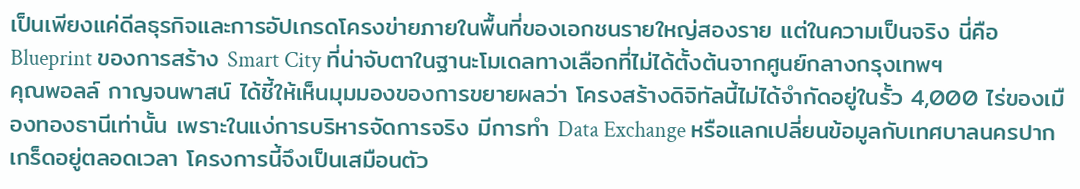เป็นเพียงแค่ดีลธุรกิจและการอัปเกรดโครงข่ายภายในพื้นที่ของเอกชนรายใหญ่สองราย แต่ในความเป็นจริง นี่คือ Blueprint ของการสร้าง Smart City ที่น่าจับตาในฐานะโมเดลทางเลือกที่ไม่ได้ตั้งต้นจากศูนย์กลางกรุงเทพฯ
คุณพอลล์ กาญจนพาสน์ ได้ชี้ให้เห็นมุมมองของการขยายผลว่า โครงสร้างดิจิทัลนี้ไม่ได้จำกัดอยู่ในรั้ว 4,000 ไร่ของเมืองทองธานีเท่านั้น เพราะในแง่การบริหารจัดการจริง มีการทำ Data Exchange หรือแลกเปลี่ยนข้อมูลกับเทศบาลนครปากเกร็ดอยู่ตลอดเวลา โครงการนี้จึงเป็นเสมือนตัว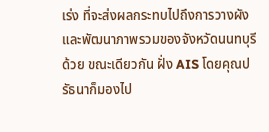เร่ง ที่จะส่งผลกระทบไปถึงการวางผังและพัฒนาภาพรวมของจังหวัดนนทบุรีด้วย ขณะเดียวกัน ฝั่ง AIS โดยคุณปรัธนาก็มองไป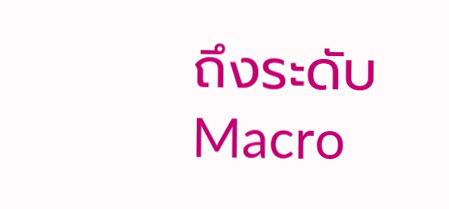ถึงระดับ Macro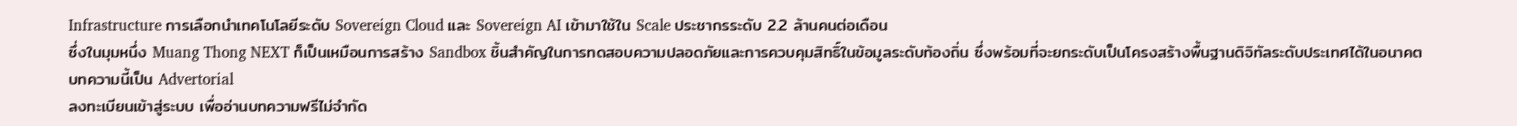Infrastructure การเลือกนำเทคโนโลยีระดับ Sovereign Cloud และ Sovereign AI เข้ามาใช้ใน Scale ประชากรระดับ 2.2 ล้านคนต่อเดือน
ซึ่งในมุมหนึ่ง Muang Thong NEXT ก็เป็นเหมือนการสร้าง Sandbox ชิ้นสำคัญในการทดสอบความปลอดภัยและการควบคุมสิทธิ์ในข้อมูลระดับท้องถิ่น ซึ่งพร้อมที่จะยกระดับเป็นโครงสร้างพื้นฐานดิจิทัลระดับประเทศได้ในอนาคต
บทความนี้เป็น Advertorial
ลงทะเบียนเข้าสู่ระบบ เพื่ออ่านบทความฟรีไม่จำกัด